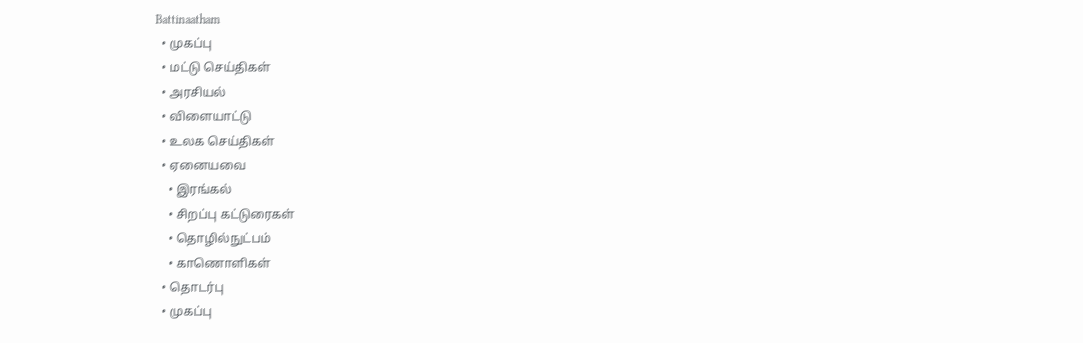Battinaatham
  • முகப்பு
  • மட்டு செய்திகள்
  • அரசியல்
  • விளையாட்டு
  • உலக செய்திகள்
  • ஏனையவை
    • இரங்கல்
    • சிறப்பு கட்டுரைகள்
    • தொழில்நுட்பம்
    • காணொளிகள்
  • தொடர்பு
  • முகப்பு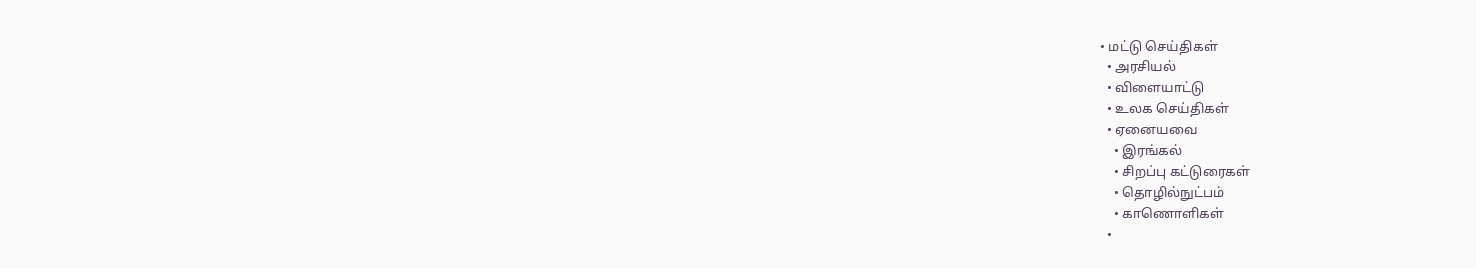• மட்டு செய்திகள்
  • அரசியல்
  • விளையாட்டு
  • உலக செய்திகள்
  • ஏனையவை
    • இரங்கல்
    • சிறப்பு கட்டுரைகள்
    • தொழில்நுட்பம்
    • காணொளிகள்
  •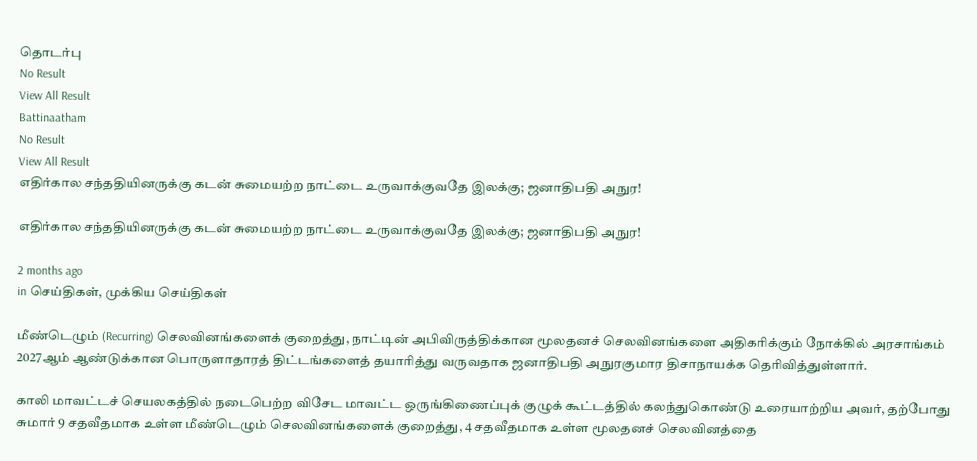தொடர்பு
No Result
View All Result
Battinaatham
No Result
View All Result
எதிர்கால சந்ததியினருக்கு கடன் சுமையற்ற நாட்டை உருவாக்குவதே இலக்கு; ஜனாதிபதி அநுர!

எதிர்கால சந்ததியினருக்கு கடன் சுமையற்ற நாட்டை உருவாக்குவதே இலக்கு; ஜனாதிபதி அநுர!

2 months ago
in செய்திகள், முக்கிய செய்திகள்

மீண்டெழும் (Recurring) செலவினங்களைக் குறைத்து, நாட்டின் அபிவிருத்திக்கான மூலதனச் செலவினங்களை அதிகரிக்கும் நோக்கில் அரசாங்கம் 2027ஆம் ஆண்டுக்கான பொருளாதாரத் திட்டங்களைத் தயாரித்து வருவதாக ஜனாதிபதி அநுரகுமார திசாநாயக்க தெரிவித்துள்ளார்.

காலி மாவட்டச் செயலகத்தில் நடைபெற்ற விசேட மாவட்ட ஒருங்கிணைப்புக் குழுக் கூட்டத்தில் கலந்துகொண்டு உரையாற்றிய அவர், தற்போது சுமார் 9 சதவீதமாக உள்ள மீண்டெழும் செலவினங்களைக் குறைத்து, 4 சதவீதமாக உள்ள மூலதனச் செலவினத்தை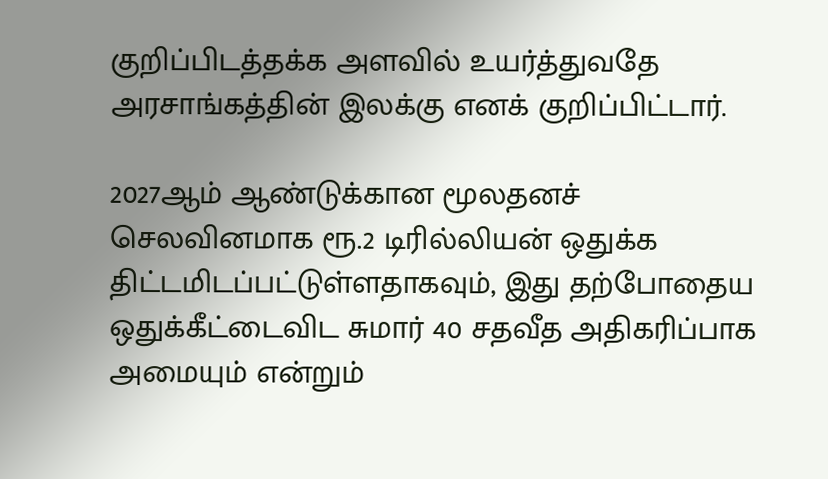குறிப்பிடத்தக்க அளவில் உயர்த்துவதே அரசாங்கத்தின் இலக்கு எனக் குறிப்பிட்டார்.

2027ஆம் ஆண்டுக்கான மூலதனச் செலவினமாக ரூ.2 டிரில்லியன் ஒதுக்க திட்டமிடப்பட்டுள்ளதாகவும், இது தற்போதைய ஒதுக்கீட்டைவிட சுமார் 40 சதவீத அதிகரிப்பாக அமையும் என்றும்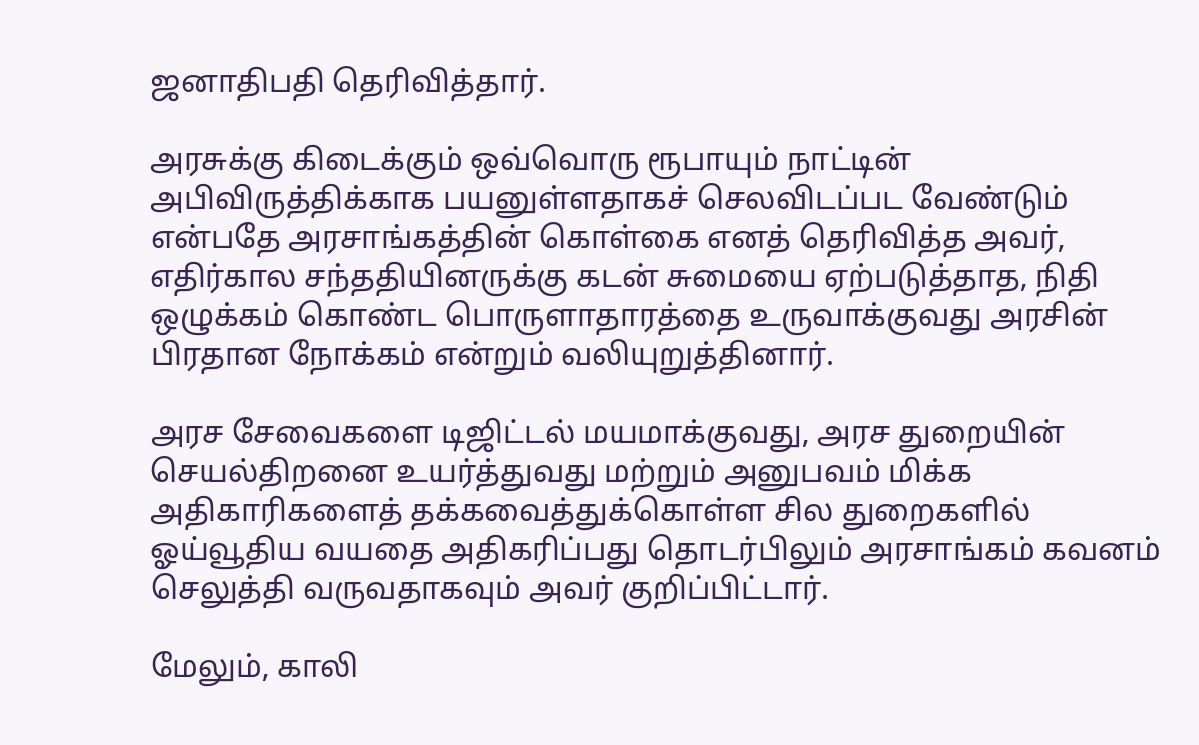ஜனாதிபதி தெரிவித்தார்.

அரசுக்கு கிடைக்கும் ஒவ்வொரு ரூபாயும் நாட்டின் அபிவிருத்திக்காக பயனுள்ளதாகச் செலவிடப்பட வேண்டும் என்பதே அரசாங்கத்தின் கொள்கை எனத் தெரிவித்த அவர், எதிர்கால சந்ததியினருக்கு கடன் சுமையை ஏற்படுத்தாத, நிதி ஒழுக்கம் கொண்ட பொருளாதாரத்தை உருவாக்குவது அரசின் பிரதான நோக்கம் என்றும் வலியுறுத்தினார்.

அரச சேவைகளை டிஜிட்டல் மயமாக்குவது, அரச துறையின் செயல்திறனை உயர்த்துவது மற்றும் அனுபவம் மிக்க அதிகாரிகளைத் தக்கவைத்துக்கொள்ள சில துறைகளில் ஓய்வூதிய வயதை அதிகரிப்பது தொடர்பிலும் அரசாங்கம் கவனம் செலுத்தி வருவதாகவும் அவர் குறிப்பிட்டார்.

மேலும், காலி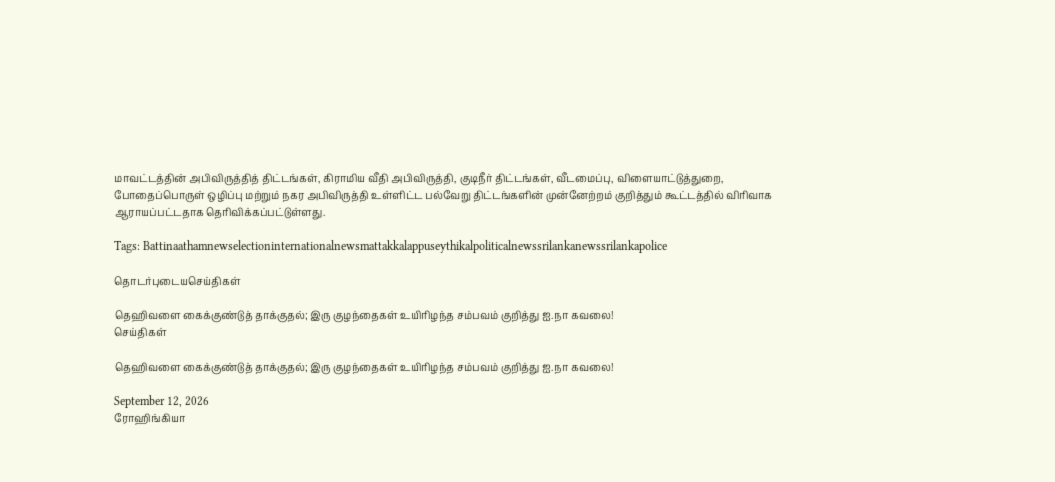மாவட்டத்தின் அபிவிருத்தித் திட்டங்கள், கிராமிய வீதி அபிவிருத்தி, குடிநீர் திட்டங்கள், வீடமைப்பு, விளையாட்டுத்துறை, போதைப்பொருள் ஒழிப்பு மற்றும் நகர அபிவிருத்தி உள்ளிட்ட பல்வேறு திட்டங்களின் முன்னேற்றம் குறித்தும் கூட்டத்தில் விரிவாக ஆராயப்பட்டதாக தெரிவிக்கப்பட்டுள்ளது.

Tags: Battinaathamnewselectioninternationalnewsmattakkalappuseythikalpoliticalnewssrilankanewssrilankapolice

தொடர்புடையசெய்திகள்

தெஹிவளை கைக்குண்டுத் தாக்குதல்; இரு குழந்தைகள் உயிரிழந்த சம்பவம் குறித்து ஐ.நா கவலை!
செய்திகள்

தெஹிவளை கைக்குண்டுத் தாக்குதல்; இரு குழந்தைகள் உயிரிழந்த சம்பவம் குறித்து ஐ.நா கவலை!

September 12, 2026
ரோஹிங்கியா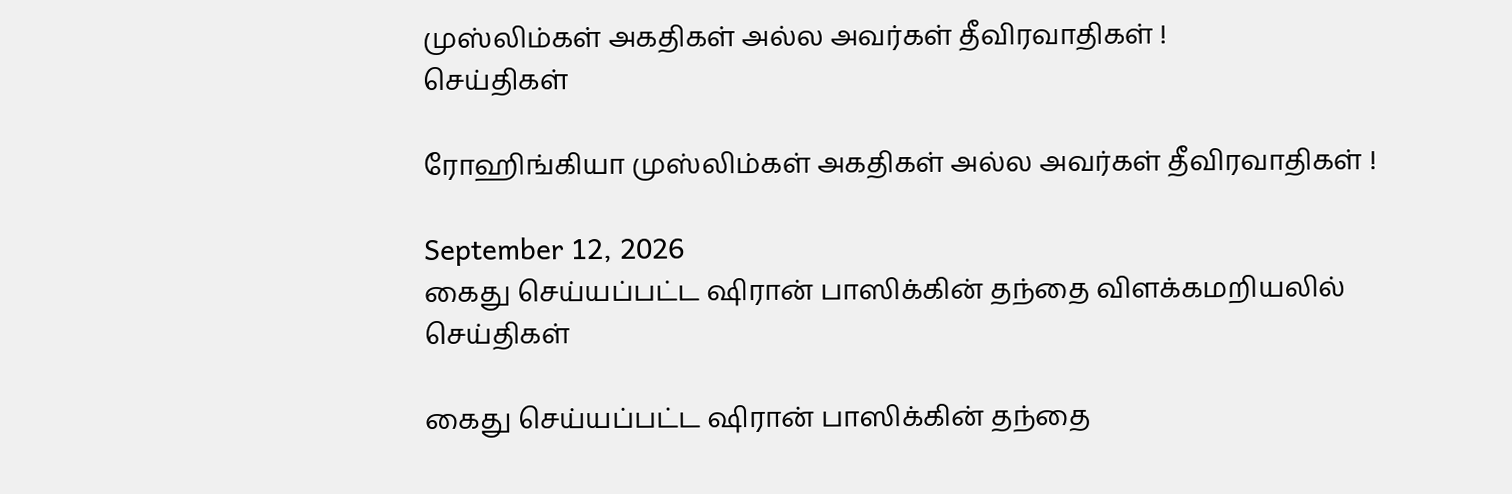முஸ்லிம்கள் அகதிகள் அல்ல அவர்கள் தீவிரவாதிகள் !
செய்திகள்

ரோஹிங்கியா முஸ்லிம்கள் அகதிகள் அல்ல அவர்கள் தீவிரவாதிகள் !

September 12, 2026
கைது செய்யப்பட்ட ஷிரான் பாஸிக்கின் தந்தை விளக்கமறியலில்
செய்திகள்

கைது செய்யப்பட்ட ஷிரான் பாஸிக்கின் தந்தை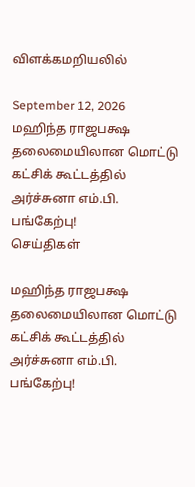விளக்கமறியலில்

September 12, 2026
மஹிந்த ராஜபக்ஷ தலைமையிலான மொட்டு கட்சிக் கூட்டத்தில் அர்ச்சுனா எம்.பி. பங்கேற்பு!
செய்திகள்

மஹிந்த ராஜபக்ஷ தலைமையிலான மொட்டு கட்சிக் கூட்டத்தில் அர்ச்சுனா எம்.பி. பங்கேற்பு!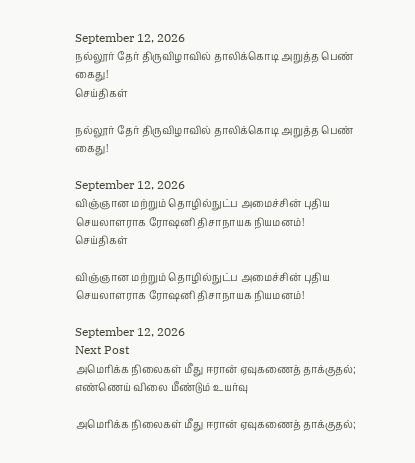September 12, 2026
நல்லூர் தேர் திருவிழாவில் தாலிக்கொடி அறுத்த பெண் கைது!
செய்திகள்

நல்லூர் தேர் திருவிழாவில் தாலிக்கொடி அறுத்த பெண் கைது!

September 12, 2026
விஞ்ஞான மற்றும் தொழில்நுட்ப அமைச்சின் புதிய செயலாளராக ரோஷனி திசாநாயக நியமனம்!
செய்திகள்

விஞ்ஞான மற்றும் தொழில்நுட்ப அமைச்சின் புதிய செயலாளராக ரோஷனி திசாநாயக நியமனம்!

September 12, 2026
Next Post
அமெரிக்க நிலைகள் மீது ஈரான் ஏவுகணைத் தாக்குதல்; எண்ணெய் விலை மீண்டும் உயர்வு

அமெரிக்க நிலைகள் மீது ஈரான் ஏவுகணைத் தாக்குதல்;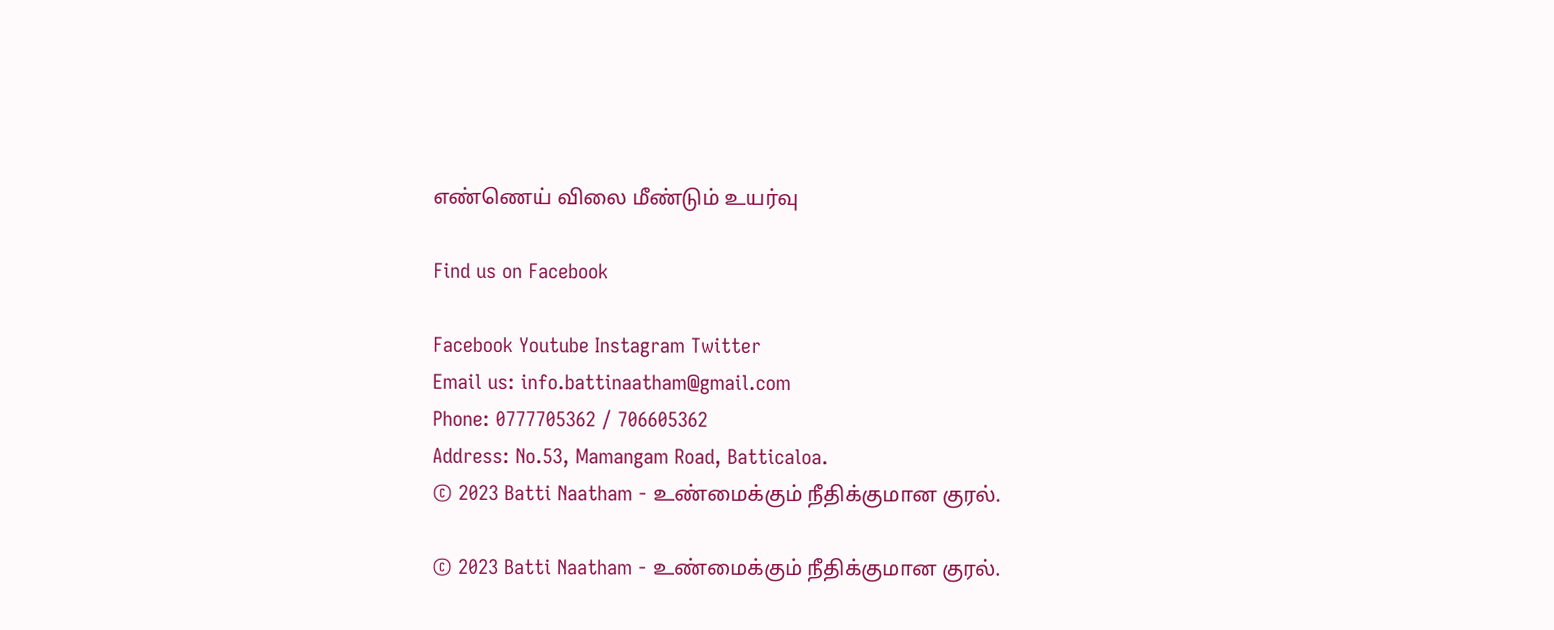எண்ணெய் விலை மீண்டும் உயர்வு

Find us on Facebook

Facebook Youtube Instagram Twitter
Email us: info.battinaatham@gmail.com
Phone: 0777705362 / 706605362
Address: No.53, Mamangam Road, Batticaloa.
© 2023 Batti Naatham - உண்மைக்கும் நீதிக்குமான குரல்.

© 2023 Batti Naatham - உண்மைக்கும் நீதிக்குமான குரல்.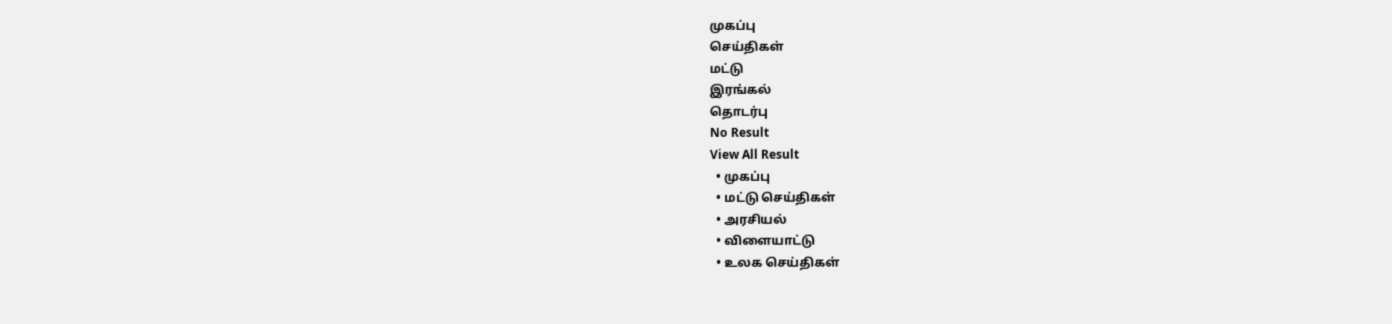முகப்பு
செய்திகள்
மட்டு
இரங்கல்
தொடர்பு
No Result
View All Result
  • முகப்பு
  • மட்டு செய்திகள்
  • அரசியல்
  • விளையாட்டு
  • உலக செய்திகள்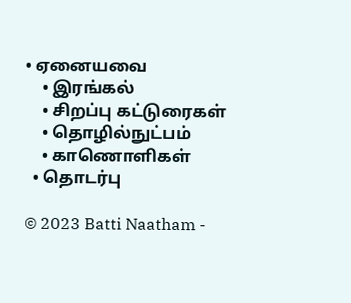• ஏனையவை
    • இரங்கல்
    • சிறப்பு கட்டுரைகள்
    • தொழில்நுட்பம்
    • காணொளிகள்
  • தொடர்பு

© 2023 Batti Naatham -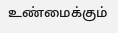உண்மைக்கும்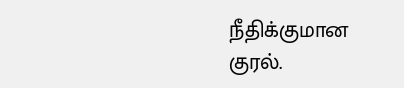நீதிக்குமான குரல்.